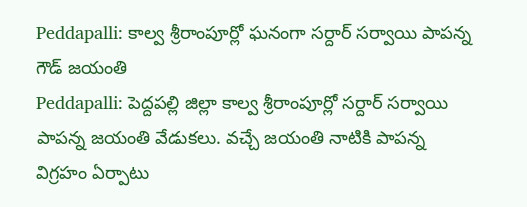Peddapalli: కాల్వ శ్రీరాంపూర్లో ఘనంగా సర్దార్ సర్వాయి పాపన్న గౌడ్ జయంతి
Peddapalli: పెద్దపల్లి జిల్లా కాల్వ శ్రీరాంపూర్లో సర్దార్ సర్వాయి పాపన్న జయంతి వేడుకలు. వచ్చే జయంతి నాటికి పాపన్న విగ్రహం ఏర్పాటు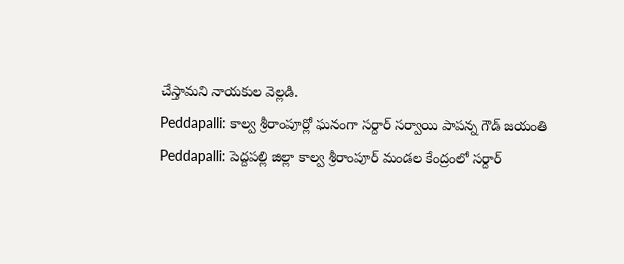చేస్తామని నాయకుల వెల్లడి.
Peddapalli: కాల్వ శ్రీరాంపూర్లో ఘనంగా సర్దార్ సర్వాయి పాపన్న గౌడ్ జయంతి
Peddapalli: పెద్దపల్లి జిల్లా కాల్వ శ్రీరాంపూర్ మండల కేంద్రంలో సర్దార్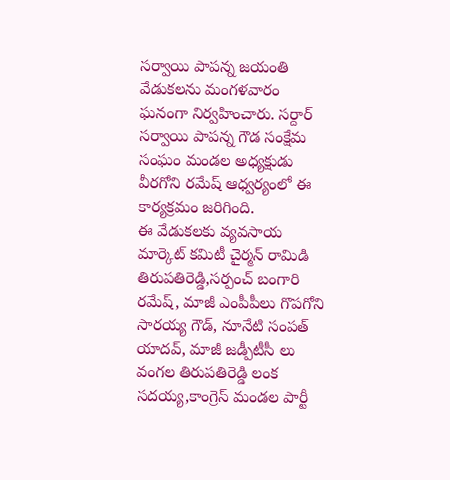సర్వాయి పాపన్న జయంతి వేడుకలను మంగళవారం ఘనంగా నిర్వహించారు. సర్దార్ సర్వాయి పాపన్న గౌడ సంక్షేమ సంఘం మండల అధ్యక్షుడు వీరగోని రమేష్ ఆధ్వర్యంలో ఈ కార్యక్రమం జరిగింది.
ఈ వేడుకలకు వ్యవసాయ మార్కెట్ కమిటీ చైర్మన్ రామిడి తిరుపతిరెడ్డి,సర్పంచ్ బంగారి రమేష్, మాజీ ఎంపీపీలు గొపగోని సారయ్య గౌడ్, నూనేటి సంపత్ యాదవ్, మాజీ జడ్పీటీసీ లు వంగల తిరుపతిరెడ్డి లంక సదయ్య,కాంగ్రెస్ మండల పార్టీ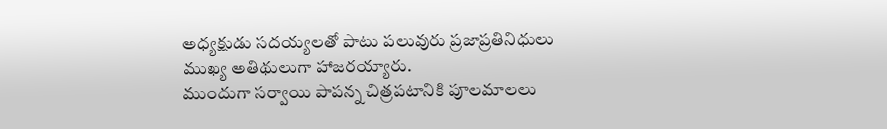అధ్యక్షుడు సదయ్యలతో పాటు పలువురు ప్రజాప్రతినిధులు ముఖ్య అతిథులుగా హాజరయ్యారు.
ముందుగా సర్వాయి పాపన్న చిత్రపటానికి పూలమాలలు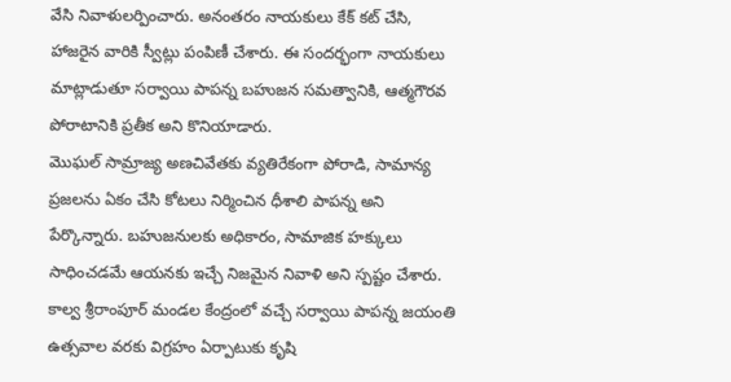వేసి నివాళులర్పించారు. అనంతరం నాయకులు కేక్ కట్ చేసి, హాజరైన వారికి స్వీట్లు పంపిణీ చేశారు. ఈ సందర్భంగా నాయకులు మాట్లాడుతూ సర్వాయి పాపన్న బహుజన సమత్వానికి, ఆత్మగౌరవ పోరాటానికి ప్రతీక అని కొనియాడారు.
మొఘల్ సామ్రాజ్య అణచివేతకు వ్యతిరేకంగా పోరాడి, సామాన్య ప్రజలను ఏకం చేసి కోటలు నిర్మించిన ధీశాలి పాపన్న అని పేర్కొన్నారు. బహుజనులకు అధికారం, సామాజిక హక్కులు సాధించడమే ఆయనకు ఇచ్చే నిజమైన నివాళి అని స్పష్టం చేశారు. కాల్వ శ్రీరాంపూర్ మండల కేంద్రంలో వచ్చే సర్వాయి పాపన్న జయంతి ఉత్సవాల వరకు విగ్రహం ఏర్పాటుకు కృషి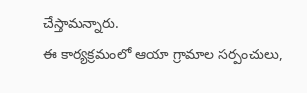చేస్తామన్నారు.
ఈ కార్యక్రమంలో ఆయా గ్రామాల సర్పంచులు,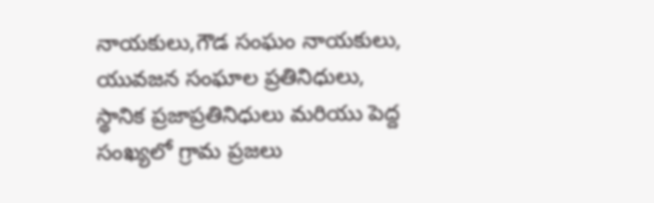నాయకులు,గౌడ సంఘం నాయకులు, యువజన సంఘాల ప్రతినిధులు, స్థానిక ప్రజాప్రతినిధులు మరియు పెద్ద సంఖ్యలో గ్రామ ప్రజలు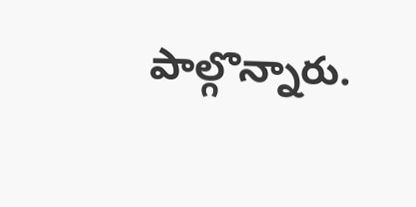పాల్గొన్నారు.